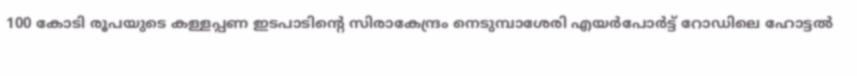100 കോടി രൂപയുടെ കള്ളപ്പണ ഇടപാടിന്റെ സിരാകേന്ദ്രം നെടുമ്പാശേരി എയര്‍പോര്‍ട്ട് റോഡിലെ ഹോട്ടല്‍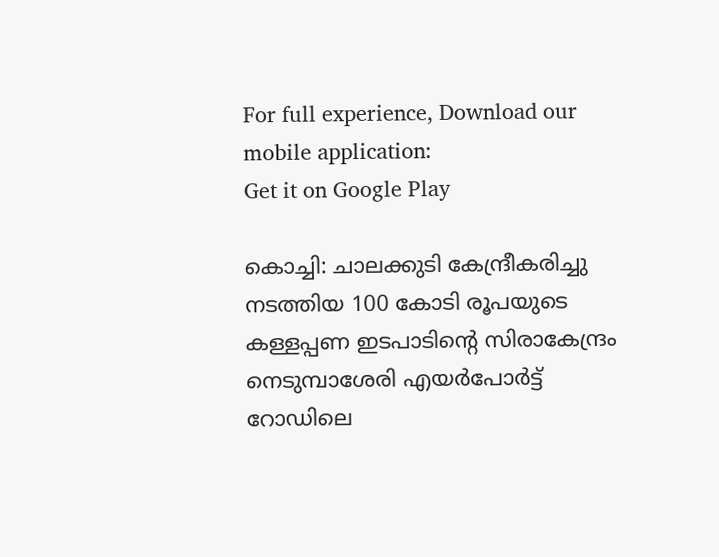For full experience, Download our mobile application:
Get it on Google Play

കൊച്ചി: ചാലക്കുടി കേന്ദ്രീകരിച്ചു നടത്തിയ 100 കോടി രൂപയുടെ കള്ളപ്പണ ഇടപാടിന്റെ സിരാകേന്ദ്രം നെടുമ്പാശേരി എയര്‍പോര്‍ട്ട് റോഡിലെ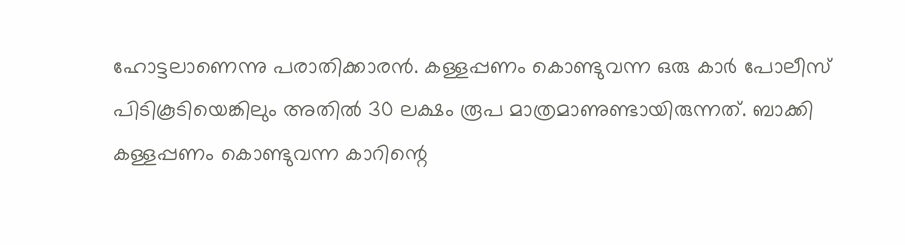ഹോട്ടലാണെന്നു പരാതിക്കാരന്‍. കള്ളപ്പണം കൊണ്ടുവന്ന ഒരു കാര്‍ പോലീസ് പിടികൂടിയെങ്കിലും അതില്‍ 30 ലക്ഷം രൂപ മാത്രമാണുണ്ടായിരുന്നത്. ബാക്കി കള്ളപ്പണം കൊണ്ടുവന്ന കാറിന്റെ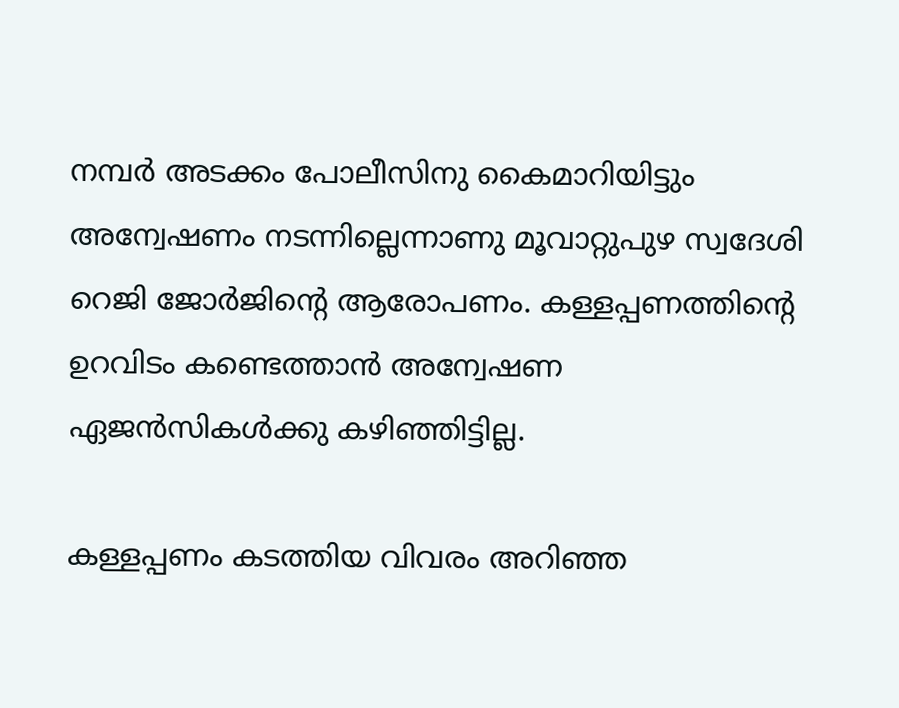നമ്പര്‍ അടക്കം പോലീസിനു കൈമാറിയിട്ടും അന്വേഷണം നടന്നില്ലെന്നാണു മൂവാറ്റുപുഴ സ്വദേശി റെജി ജോര്‍ജിന്റെ ആരോപണം. കള്ളപ്പണത്തിന്റെ ഉറവിടം കണ്ടെത്താന്‍ അന്വേഷണ ഏജന്‍സികള്‍ക്കു കഴിഞ്ഞിട്ടില്ല.

കള്ളപ്പണം കടത്തിയ വിവരം അറിഞ്ഞ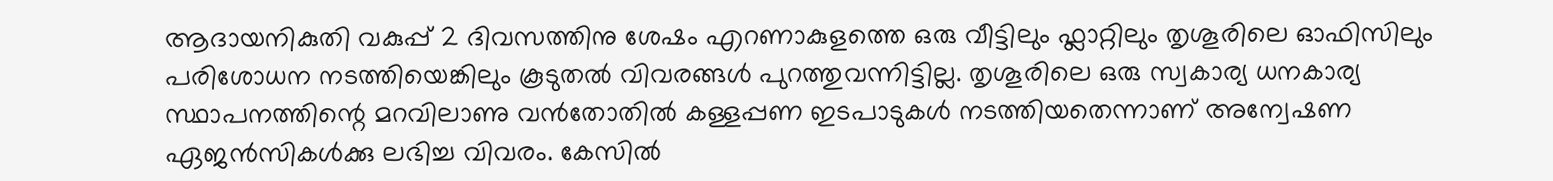ആദായനികുതി വകുപ്പ് 2 ദിവസത്തിനു ശേഷം എറണാകുളത്തെ ഒരു വീട്ടിലും ഫ്ലാറ്റിലും തൃശൂരിലെ ഓഫിസിലും പരിശോധന നടത്തിയെങ്കിലും കൂടുതല്‍ വിവരങ്ങള്‍ പുറത്തുവന്നിട്ടില്ല. തൃശൂരിലെ ഒരു സ്വകാര്യ ധനകാര്യ സ്ഥാപനത്തിന്റെ മറവിലാണു വന്‍തോതില്‍ കള്ളപ്പണ ഇടപാടുകള്‍ നടത്തിയതെന്നാണ് അന്വേഷണ ഏജന്‍സികള്‍ക്കു ലഭിച്ച വിവരം. കേസില്‍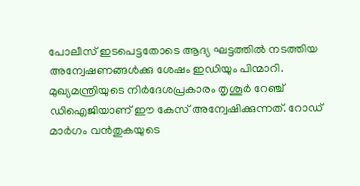പോലീസ് ഇടപെട്ടതോടെ ആദ്യ ഘട്ടത്തില്‍ നടത്തിയ അന്വേഷണങ്ങള്‍ക്കു ശേഷം ഇഡിയും പിന്മാറി. മുഖ്യമന്ത്രിയുടെ നിര്‍ദേശപ്രകാരം തൃശൂര്‍ റേഞ്ച് ഡിഐജിയാണ് ഈ കേസ് അന്വേഷിക്കുന്നത്. റോഡ് മാര്‍ഗം വന്‍തുകയുടെ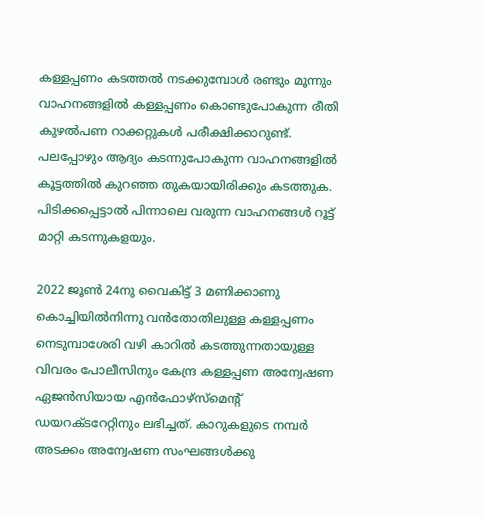കള്ളപ്പണം കടത്തല്‍ നടക്കുമ്പോള്‍ രണ്ടും മൂന്നും വാഹനങ്ങളില്‍ കള്ളപ്പണം കൊണ്ടുപോകുന്ന രീതി കുഴല്‍പണ റാക്കറ്റുകള്‍ പരീക്ഷിക്കാറുണ്ട്. പലപ്പോഴും ആദ്യം കടന്നുപോകുന്ന വാഹനങ്ങളില്‍ കൂട്ടത്തില്‍ കുറഞ്ഞ തുകയായിരിക്കും കടത്തുക. പിടിക്കപ്പെട്ടാല്‍ പിന്നാലെ വരുന്ന വാഹനങ്ങള്‍ റൂട്ട് മാറ്റി കടന്നുകളയും.

2022 ജൂണ്‍ 24നു വൈകിട്ട് 3 മണിക്കാണു കൊച്ചിയില്‍നിന്നു വന്‍തോതിലുള്ള കള്ളപ്പണം നെടുമ്പാശേരി വഴി കാറില്‍ കടത്തുന്നതായുള്ള വിവരം പോലീസിനും കേന്ദ്ര കള്ളപ്പണ അന്വേഷണ ഏജന്‍സിയായ എന്‍ഫോഴ്സ്മെന്റ് ഡയറക്ടറേറ്റിനും ലഭിച്ചത്. കാറുകളുടെ നമ്പര്‍ അടക്കം അന്വേഷണ സംഘങ്ങള്‍ക്കു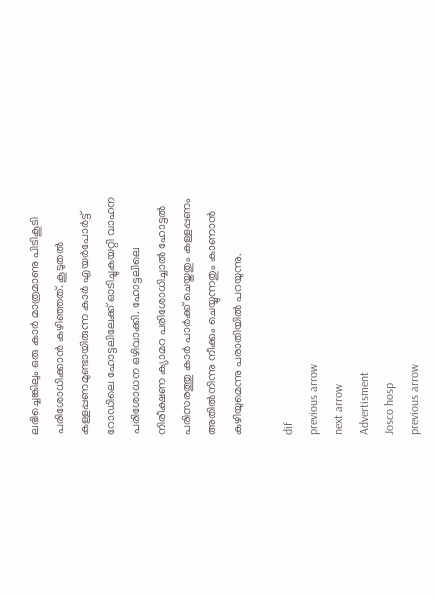ലഭിച്ചെങ്കിലും ഒരു കാര്‍ മാത്രമാണു പിടികൂടി പരിശോധിക്കാന്‍ കഴിഞ്ഞത്. കൂടുതല്‍ കള്ളപ്പണമുണ്ടായിരുന്ന കാര്‍ എയര്‍പോര്‍ട്ട് റോഡിലെ ഹോട്ടലിലേക്ക് ഓടിച്ചുകയറ്റി വാഹന പരിശോധന ഒഴിവാക്കി. ഹോട്ടലിലെ നിരീക്ഷണ ക്യാമറ പരിശോധിച്ചാല്‍ ഹോട്ടല്‍ പരിസരത്തു കാര്‍ പാര്‍ക്ക് ചെയ്തതും കള്ളപ്പണം അതില്‍നിന്നു നീക്കം ചെയ്യുന്നതും കാണാന്‍ കഴിയുമെന്നു പരാതിയില്‍ പറയുന്നു.

dif
previous arrow
next arrow
Advertisment
Josco hosp
previous arrow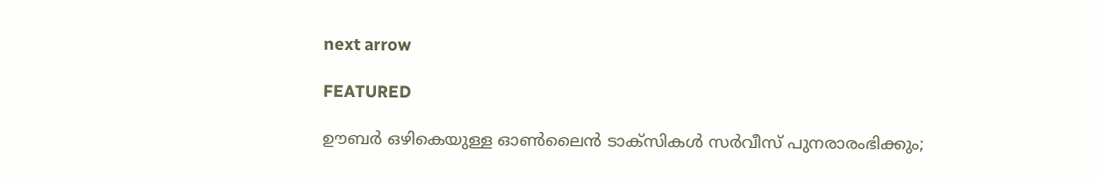next arrow

FEATURED

ഊബര്‍ ഒഴികെയുള്ള ഓൺലൈൻ ടാക്സികൾ സർവീസ് പുനരാരംഭിക്കും;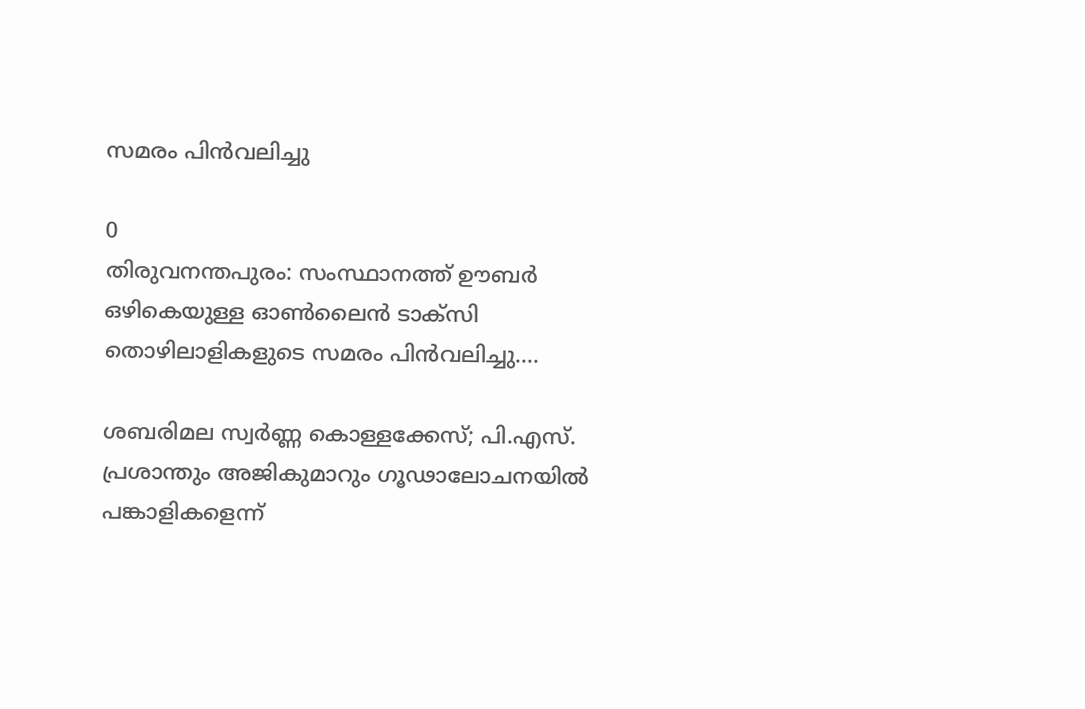സമരം പിൻവലിച്ചു

0
തിരുവനന്തപുരം: സംസ്ഥാനത്ത് ഊബര്‍ ഒഴികെയുള്ള ഓണ്‍ലൈന്‍ ടാക്‌സി തൊഴിലാളികളുടെ സമരം പിന്‍വലിച്ചു....

ശബരിമല സ്വര്‍ണ്ണ കൊള്ളക്കേസ്; പി.എസ്. പ്രശാന്തും അജികുമാറും ഗൂഢാലോചനയിൽ പങ്കാളികളെന്ന്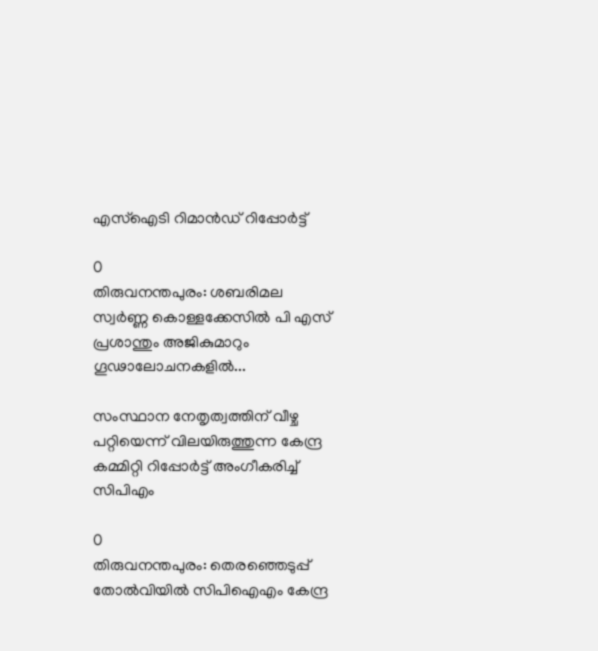എസ്‌ഐടി റിമാൻഡ് റിപ്പോർട്ട്

0
തിരുവനന്തപുരം: ശബരിമല സ്വര്‍ണ്ണ കൊള്ളക്കേസില്‍ പി എസ് പ്രശാന്തും അജികുമാറും ഗൂഢാലോചനകളില്‍...

സംസ്ഥാന നേതൃത്വത്തിന് വീഴ്ച പറ്റിയെന്ന് വിലയിരുത്തുന്ന കേന്ദ്ര കമ്മിറ്റി റിപ്പോർട്ട് അംഗീകരിച്ച് സിപിഎം

0
തിരുവനന്തപുരം: തെരഞ്ഞെടുപ്പ് തോൽവിയിൽ സിപിഐഎം കേന്ദ്ര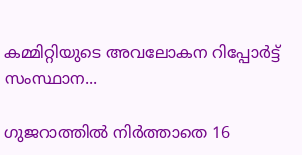കമ്മിറ്റിയുടെ അവലോകന റിപ്പോര്‍ട്ട് സംസ്ഥാന...

ഗുജറാത്തിൽ നിർത്താതെ 16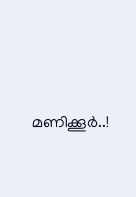മണിക്കൂർ..!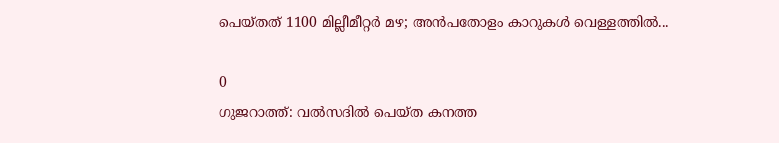പെയ്തത് 1100 മില്ലീമീറ്റർ മഴ; അൻപതോളം കാറുകൾ വെള്ളത്തിൽ...

0
ഗുജറാത്ത്: വൽസദിൽ പെയ്ത കനത്ത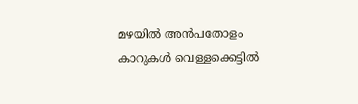മഴയിൽ അൻപതോളം കാറുകൾ വെള്ളക്കെട്ടിൽ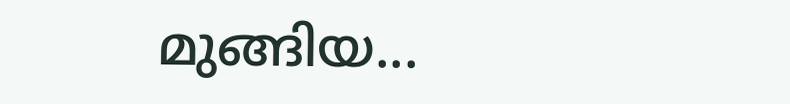മുങ്ങിയ...